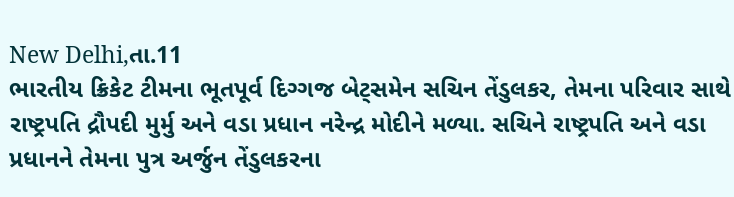New Delhi,તા.11
ભારતીય ક્રિકેટ ટીમના ભૂતપૂર્વ દિગ્ગજ બેટ્સમેન સચિન તેંડુલકર, તેમના પરિવાર સાથે રાષ્ટ્રપતિ દ્રૌપદી મુર્મુ અને વડા પ્રધાન નરેન્દ્ર મોદીને મળ્યા. સચિને રાષ્ટ્રપતિ અને વડા પ્રધાનને તેમના પુત્ર અર્જુન તેંડુલકરના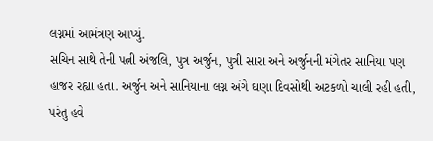લગ્નમાં આમંત્રણ આપ્યું.
સચિન સાથે તેની પત્ની અંજલિ, પુત્ર અર્જુન, પુત્રી સારા અને અર્જુનની મંગેતર સાનિયા પણ હાજર રહ્યા હતા. અર્જુન અને સાનિયાના લગ્ન અંગે ઘણા દિવસોથી અટકળો ચાલી રહી હતી, પરંતુ હવે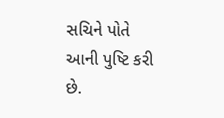સચિને પોતે આની પુષ્ટિ કરી છે.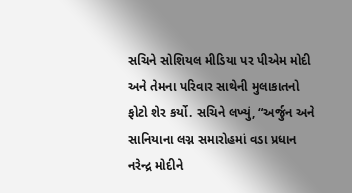સચિને સોશિયલ મીડિયા પર પીએમ મોદી અને તેમના પરિવાર સાથેની મુલાકાતનો ફોટો શેર કર્યો. સચિને લખ્યું, “અર્જુન અને સાનિયાના લગ્ન સમારોહમાં વડા પ્રધાન નરેન્દ્ર મોદીને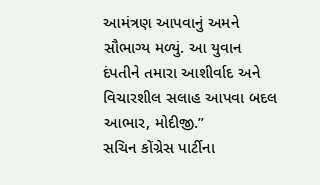આમંત્રણ આપવાનું અમને સૌભાગ્ય મળ્યું. આ યુવાન દંપતીને તમારા આશીર્વાદ અને વિચારશીલ સલાહ આપવા બદલ આભાર, મોદીજી.”
સચિન કોંગ્રેસ પાર્ટીના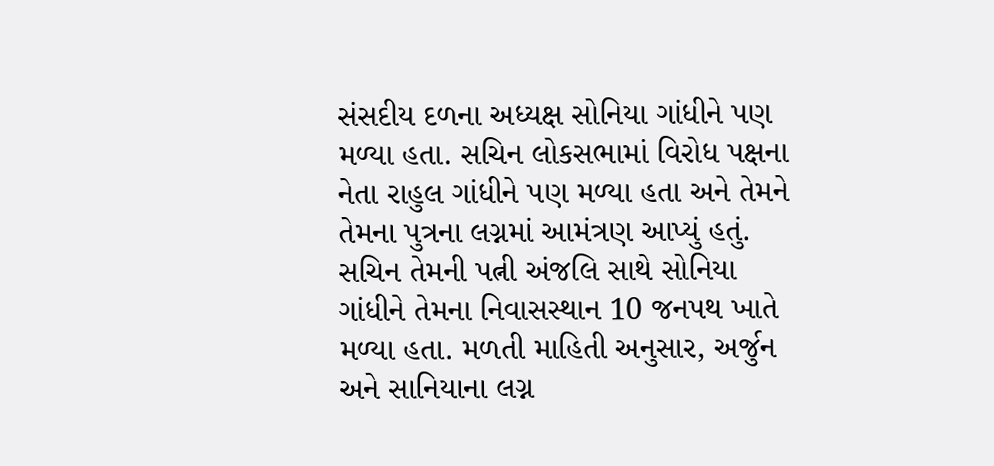સંસદીય દળના અધ્યક્ષ સોનિયા ગાંધીને પણ મળ્યા હતા. સચિન લોકસભામાં વિરોધ પક્ષના નેતા રાહુલ ગાંધીને પણ મળ્યા હતા અને તેમને તેમના પુત્રના લગ્નમાં આમંત્રણ આપ્યું હતું.
સચિન તેમની પત્ની અંજલિ સાથે સોનિયા ગાંધીને તેમના નિવાસસ્થાન 10 જનપથ ખાતે મળ્યા હતા. મળતી માહિતી અનુસાર, અર્જુન અને સાનિયાના લગ્ન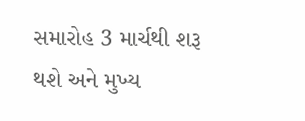સમારોહ 3 માર્ચથી શરૂ થશે અને મુખ્ય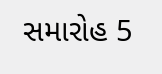સમારોહ 5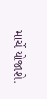માર્ચે યોજાશે.